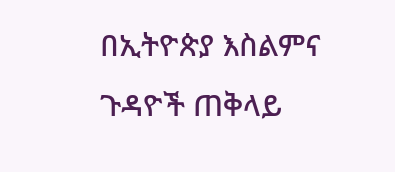በኢትዮጵያ እስልምና ጉዳዮች ጠቅላይ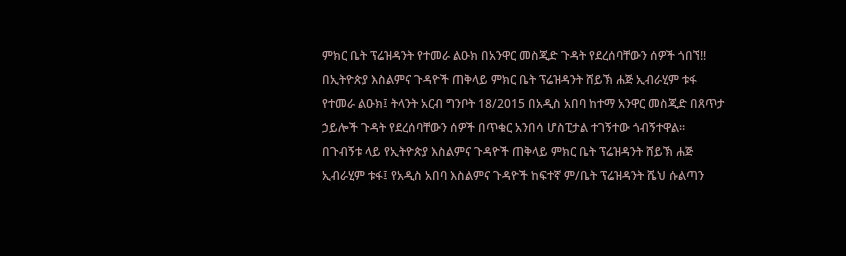ምክር ቤት ፕሬዝዳንት የተመራ ልዑክ በአንዋር መስጂድ ጉዳት የደረሰባቸውን ሰዎች ጎበኘ!!
በኢትዮጵያ እስልምና ጉዳዮች ጠቅላይ ምክር ቤት ፕሬዝዳንት ሸይኽ ሐጅ ኢብራሂም ቱፋ የተመራ ልዑክ፤ ትላንት አርብ ግንቦት 18/2015 በአዲስ አበባ ከተማ አንዋር መስጂድ በጸጥታ ኃይሎች ጉዳት የደረሰባቸውን ሰዎች በጥቁር አንበሳ ሆስፒታል ተገኝተው ጎብኝተዋል።
በጉብኝቱ ላይ የኢትዮጵያ እስልምና ጉዳዮች ጠቅላይ ምክር ቤት ፕሬዝዳንት ሸይኽ ሐጅ ኢብራሂም ቱፋ፤ የአዲስ አበባ እስልምና ጉዳዮች ከፍተኛ ም/ቤት ፕሬዝዳንት ሼህ ሱልጣን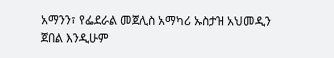አማንን፣ የፌደራል መጀሊስ አማካሪ ኡስታዝ አህመዲን ጀበል እንዲሁም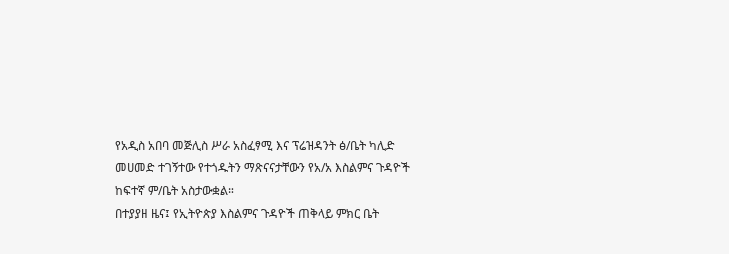የአዲስ አበባ መጅሊስ ሥራ አስፈፃሚ እና ፕሬዝዳንት ፅ/ቤት ካሊድ መሀመድ ተገኝተው የተጎዱትን ማጽናናታቸውን የአ/አ እስልምና ጉዳዮች ከፍተኛ ም/ቤት አስታውቋል።
በተያያዘ ዜና፤ የኢትዮጵያ እስልምና ጉዳዮች ጠቅላይ ምክር ቤት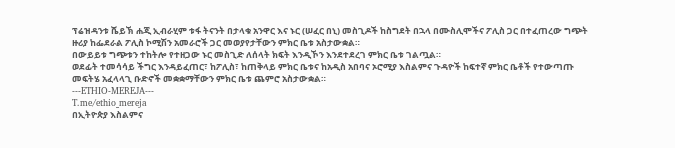ፕሬዝዳንቱ ሼይኽ ሐጂ ኢብራሂም ቱፋ ትናንት በታላቁ አንዋር እና ኑር (ሠፈር በኒ) መስጊዶች ከስግደት በኋላ በሙስሊሞችና ፖሊስ ጋር በተፈጠረው ግጭት ዙሪያ ከፌደራል ፖሊስ ኮሚሽን አመራሮች ጋር መወያየታቸውን ምክር ቤቱ አስታውቋል።
በውይይቱ ግጭቱን ተከትሎ የተዘጋው ኑር መስጊድ ለሰላት ክፍት እንዲኾን እንደተደረገ ምክር ቤቱ ገልጧል።
ወደፊት ተመሳሳይ ችግር እንዳይፈጠር፣ ከፖሊስ፣ ከጠቅላይ ምክር ቤቱና ከአዲስ አበባና ኦሮሚያ እስልምና ጉዳዮች ከፍተኛ ምክር ቤቶች የተውጣጡ መፍትሄ አፈላላጊ ቡድኖች መቋቋማቸውን ምክር ቤቱ ጨምሮ አስታውቋል።
---ETHIO-MEREJA---
T.me/ethio_mereja
በኢትዮጵያ እስልምና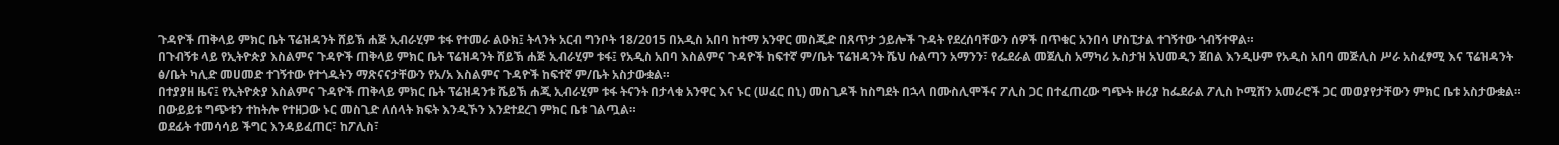ጉዳዮች ጠቅላይ ምክር ቤት ፕሬዝዳንት ሸይኽ ሐጅ ኢብራሂም ቱፋ የተመራ ልዑክ፤ ትላንት አርብ ግንቦት 18/2015 በአዲስ አበባ ከተማ አንዋር መስጂድ በጸጥታ ኃይሎች ጉዳት የደረሰባቸውን ሰዎች በጥቁር አንበሳ ሆስፒታል ተገኝተው ጎብኝተዋል።
በጉብኝቱ ላይ የኢትዮጵያ እስልምና ጉዳዮች ጠቅላይ ምክር ቤት ፕሬዝዳንት ሸይኽ ሐጅ ኢብራሂም ቱፋ፤ የአዲስ አበባ እስልምና ጉዳዮች ከፍተኛ ም/ቤት ፕሬዝዳንት ሼህ ሱልጣን አማንን፣ የፌደራል መጀሊስ አማካሪ ኡስታዝ አህመዲን ጀበል እንዲሁም የአዲስ አበባ መጅሊስ ሥራ አስፈፃሚ እና ፕሬዝዳንት ፅ/ቤት ካሊድ መሀመድ ተገኝተው የተጎዱትን ማጽናናታቸውን የአ/አ እስልምና ጉዳዮች ከፍተኛ ም/ቤት አስታውቋል።
በተያያዘ ዜና፤ የኢትዮጵያ እስልምና ጉዳዮች ጠቅላይ ምክር ቤት ፕሬዝዳንቱ ሼይኽ ሐጂ ኢብራሂም ቱፋ ትናንት በታላቁ አንዋር እና ኑር (ሠፈር በኒ) መስጊዶች ከስግደት በኋላ በሙስሊሞችና ፖሊስ ጋር በተፈጠረው ግጭት ዙሪያ ከፌደራል ፖሊስ ኮሚሽን አመራሮች ጋር መወያየታቸውን ምክር ቤቱ አስታውቋል።
በውይይቱ ግጭቱን ተከትሎ የተዘጋው ኑር መስጊድ ለሰላት ክፍት እንዲኾን እንደተደረገ ምክር ቤቱ ገልጧል።
ወደፊት ተመሳሳይ ችግር እንዳይፈጠር፣ ከፖሊስ፣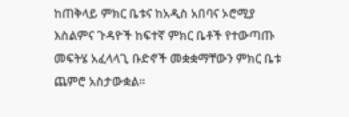ከጠቅላይ ምክር ቤቱና ከአዲስ አበባና ኦሮሚያ እስልምና ጉዳዮች ከፍተኛ ምክር ቤቶች የተውጣጡ መፍትሄ አፈላላጊ ቡድኖች መቋቋማቸውን ምክር ቤቱ ጨምሮ አስታውቋል።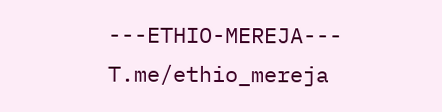---ETHIO-MEREJA---
T.me/ethio_mereja